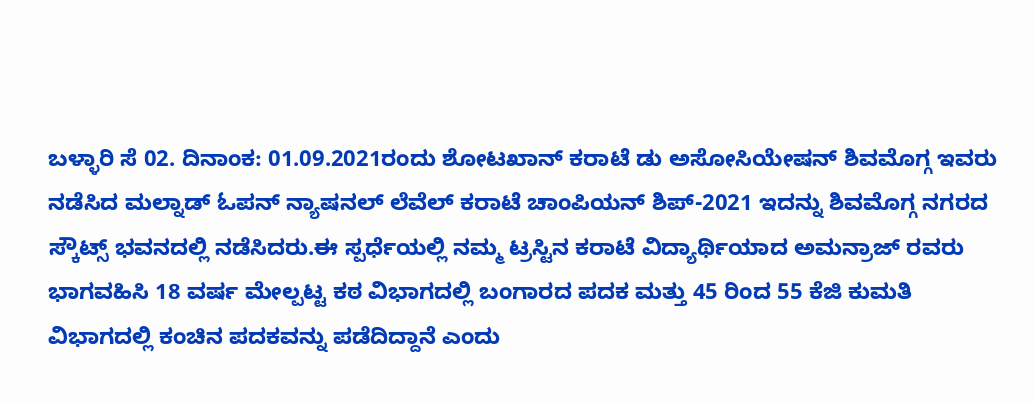ಬಳ್ಳಾರಿ ಸೆ 02. ದಿನಾಂಕ: 01.09.2021ರಂದು ಶೋಟಖಾನ್ ಕರಾಟೆ ಡು ಅಸೋಸಿಯೇಷನ್ ಶಿವಮೊಗ್ಗ ಇವರು ನಡೆಸಿದ ಮಲ್ನಾಡ್ ಓಪನ್ ನ್ಯಾಷನಲ್ ಲೆವೆಲ್ ಕರಾಟೆ ಚಾಂಪಿಯನ್ ಶಿಪ್-2021 ಇದನ್ನು ಶಿವಮೊಗ್ಗ ನಗರದ ಸ್ಕೌಟ್ಸ್ ಭವನದಲ್ಲಿ ನಡೆಸಿದರು.ಈ ಸ್ಪರ್ಧೆಯಲ್ಲಿ ನಮ್ಮ ಟ್ರಸ್ಟಿನ ಕರಾಟೆ ವಿದ್ಯಾರ್ಥಿಯಾದ ಅಮನ್ರಾಜ್ ರವರು ಭಾಗವಹಿಸಿ 18 ವರ್ಷ ಮೇಲ್ಪಟ್ಟ ಕಠ ವಿಭಾಗದಲ್ಲಿ ಬಂಗಾರದ ಪದಕ ಮತ್ತು 45 ರಿಂದ 55 ಕೆಜಿ ಕುಮತಿ ವಿಭಾಗದಲ್ಲಿ ಕಂಚಿನ ಪದಕವನ್ನು ಪಡೆದಿದ್ದಾನೆ ಎಂದು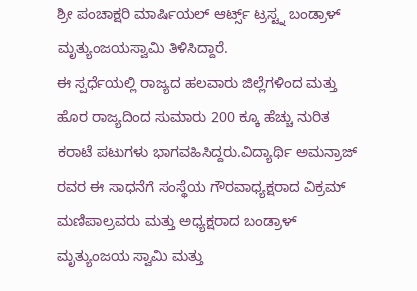ಶ್ರೀ ಪಂಚಾಕ್ಷರಿ ಮಾರ್ಷಿಯಲ್ ಆರ್ಟ್ಸ್ ಟ್ರಸ್ಟ್ನ ಬಂಡ್ರಾಳ್ ಮೃತ್ಯುಂಜಯಸ್ವಾಮಿ ತಿಳಿಸಿದ್ದಾರೆ.
ಈ ಸ್ಪರ್ಧೆಯಲ್ಲಿ ರಾಜ್ಯದ ಹಲವಾರು ಜಿಲ್ಲೆಗಳಿಂದ ಮತ್ತು ಹೊರ ರಾಜ್ಯದಿಂದ ಸುಮಾರು 200 ಕ್ಕೂ ಹೆಚ್ಚು ನುರಿತ ಕರಾಟೆ ಪಟುಗಳು ಭಾಗವಹಿಸಿದ್ದರು.ವಿದ್ಯಾರ್ಥಿ ಅಮನ್ರಾಜ್ ರವರ ಈ ಸಾಧನೆಗೆ ಸಂಸ್ಥೆಯ ಗೌರವಾಧ್ಯಕ್ಷರಾದ ವಿಕ್ರಮ್ ಮಣಿಪಾಲ್ರವರು ಮತ್ತು ಅಧ್ಯಕ್ಷರಾದ ಬಂಡ್ರಾಳ್ ಮೃತ್ಯುಂಜಯ ಸ್ವಾಮಿ ಮತ್ತು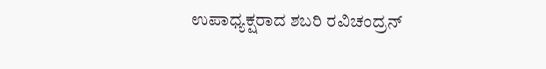ಉಪಾಧ್ಯಕ್ಷರಾದ ಶಬರಿ ರವಿಚಂದ್ರನ್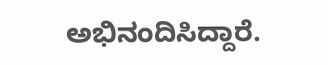ಅಭಿನಂದಿಸಿದ್ದಾರೆ.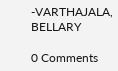-VARTHAJALA, BELLARY

0 Comments